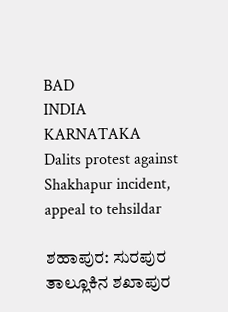BAD
INDIA
KARNATAKA
Dalits protest against Shakhapur incident, appeal to tehsildar

ಶಹಾಪುರ: ಸುರಪುರ ತಾಲ್ಲೂಕಿನ ಶಖಾಪುರ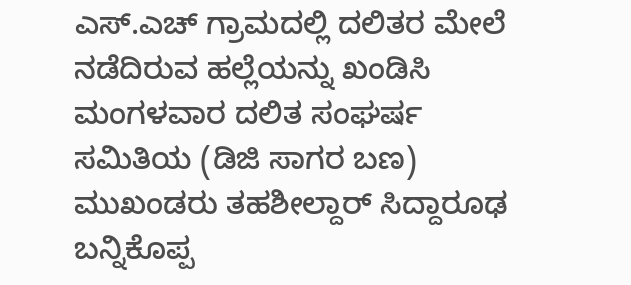ಎಸ್.ಎಚ್ ಗ್ರಾಮದಲ್ಲಿ ದಲಿತರ ಮೇಲೆ ನಡೆದಿರುವ ಹಲ್ಲೆಯನ್ನು ಖಂಡಿಸಿ ಮಂಗಳವಾರ ದಲಿತ ಸಂಘರ್ಷ ಸಮಿತಿಯ (ಡಿಜಿ ಸಾಗರ ಬಣ) ಮುಖಂಡರು ತಹಶೀಲ್ದಾರ್ ಸಿದ್ದಾರೂಢ ಬನ್ನಿಕೊಪ್ಪ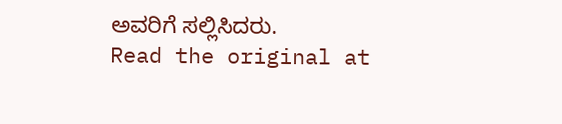ಅವರಿಗೆ ಸಲ್ಲಿಸಿದರು.
Read the original at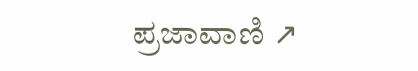ಪ್ರಜಾವಾಣಿ ↗